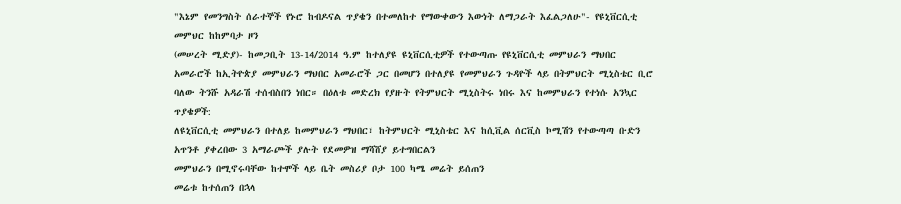"እኔም የመንግስት ሰራተኞች የኑሮ ከብዶናል ጥያቄን በተመለከተ የማውቀውን እውነት ለማጋራት እፈልጋለሁ"- የዩኒቨርሲቲ መምህር ከከምባታ ዞን
(መሠረት ሚድያ)- ከመጋቢት 13-14/2014 ዓ.ም ከተለያዩ ዩኒቨርሲቲዎች የተውጣጡ የዩኒቨርሲቲ መምህራን ማህበር አመራሮች ከኢትዮጵያ መምህራን ማህበር አመራሮች ጋር በመሆን በተለያዩ የመምህራን ጉዳዮች ላይ በትምህርት ሚኒስቴር ቢሮ ባለው ትንሹ አዳራሽ ተሰብስበን ነበር። በዕለቱ መድረክ የያዙት የትምህርት ሚኒስትሩ ነበሩ እና ከመምህራን የተነሱ አንኳር ጥያቄዎች:
ለዩኒቨርሲቲ መምህራን በተለይ ከመምህራን ማህበር፣ ከትምህርት ሚኒስቴር እና ከሲቪል ሰርቪስ ኮሚሽን የተውጣጣ ቡድን አጥንቶ ያቀረበው 3 አማራጮች ያሉት የደመዎዝ ማሻሸያ ይተግበርልን
መምህራን በሚኖሩባቸው ከተሞች ላይ ቤት መስሪያ ቦታ 100 ካሜ መሬት ይሰጠን
መሬቱ ከተሰጠን በኋላ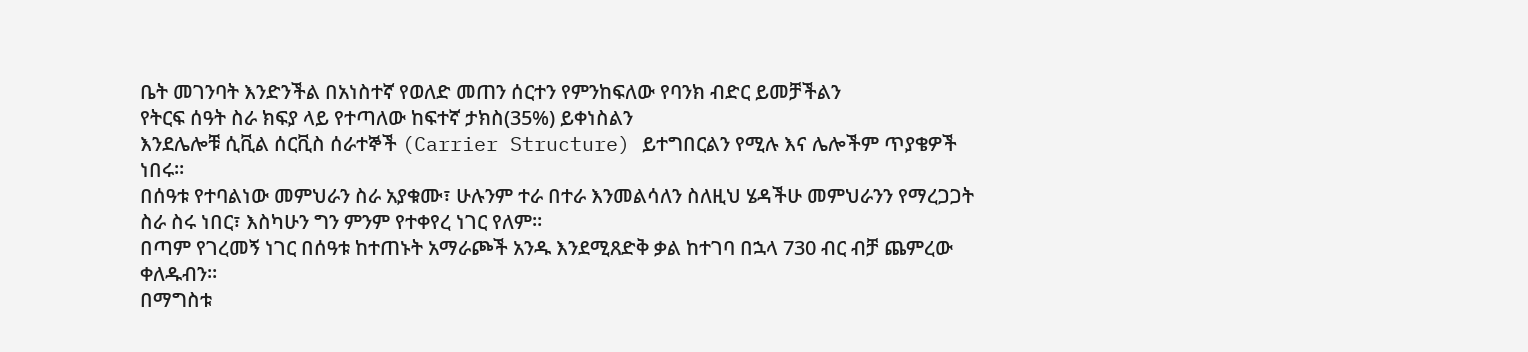ቤት መገንባት እንድንችል በአነስተኛ የወለድ መጠን ሰርተን የምንከፍለው የባንክ ብድር ይመቻችልን
የትርፍ ሰዓት ስራ ክፍያ ላይ የተጣለው ከፍተኛ ታክስ(35%) ይቀነስልን
እንደሌሎቹ ሲቪል ሰርቪስ ሰራተኞች (Carrier Structure) ይተግበርልን የሚሉ እና ሌሎችም ጥያቄዎች ነበሩ።
በሰዓቱ የተባልነው መምህራን ስራ አያቁሙ፣ ሁሉንም ተራ በተራ እንመልሳለን ስለዚህ ሄዳችሁ መምህራንን የማረጋጋት ስራ ስሩ ነበር፣ እስካሁን ግን ምንም የተቀየረ ነገር የለም።
በጣም የገረመኝ ነገር በሰዓቱ ከተጠኑት አማራጮች አንዱ እንደሚጸድቅ ቃል ከተገባ በኋላ 730 ብር ብቻ ጨምረው ቀለዱብን።
በማግስቱ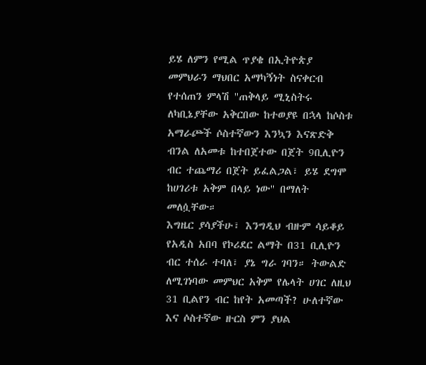ይሄ ለምን የሚል ጥያቄ በኢትዮጵያ መምህራን ማህበር አማካኝነት ስናቀርብ የተሰጠን ምላሽ "ጠቅላይ ሚኒስትሩ ለካቢኔያቸው አቅርበው ከተወያዩ በኋላ ከሶስቱ አማራጮች ሶስተኛውን እንኳን እናጽድቅ ብንል ለአመቱ ከተበጀተው በጀት 9ቢሊዮን ብር ተጨማሪ በጀት ይፈልጋል፣ ይሄ ደግሞ ከሀገሪቱ አቅም በላይ ነው" በማለት መለሷቸው።
እግዜር ያሳያችሁ፣ እንግዲህ ብዙም ሳይቆይ የአዲስ አበባ የኮሪደር ልማት በ31 ቢሊዮን ብር ተሰራ ተባለ፣ ያኔ ግራ ገባን። ትውልድ ለሚገነባው መምህር አቅም የሌላት ሀገር ለዚህ 31 ቢልየን ብር ከየት አመጣች? ሁለተኛው እና ሶስተኛው ዙርስ ምን ያህል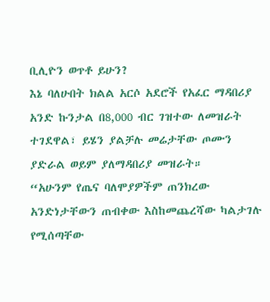ቢሊዮን ወጥቶ ይሁን?
እኔ ባለሁበት ክልል አርሶ አደሮች የአፈር ማዳበሪያ አንድ ኩንታል በ8,000 ብር ገዝተው ለመዝራት ተገደዋል፣ ይሄን ያልቻሉ መሬታቸው ጦሙን ያድራል ወይም ያለማዳበሪያ መዝራት።
“አሁንም የጤና ባለሞያዎችም ጠንክረው አንድነታቸውን ጠብቀው እስከመጨረሻው ካልታገሉ የሚሰጣቸው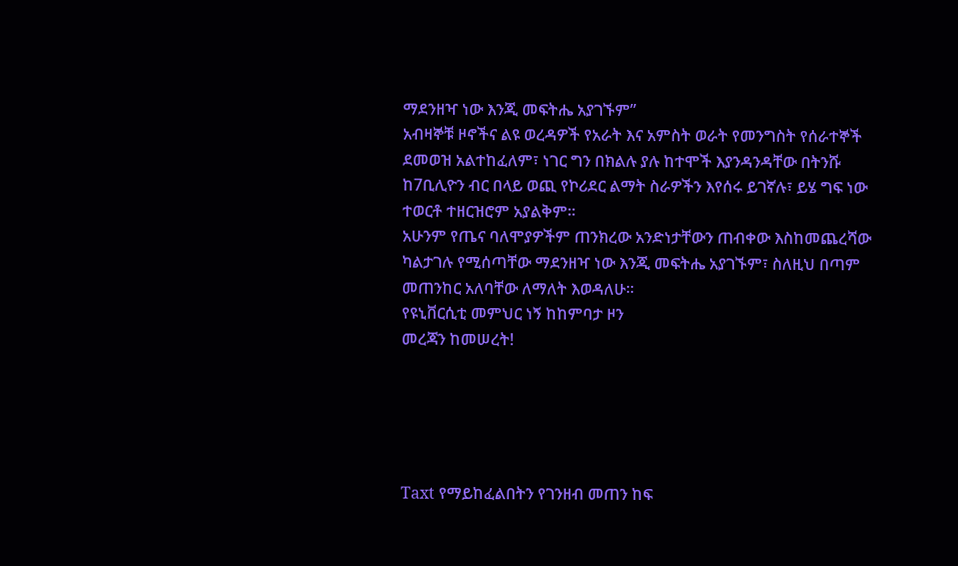ማደንዘዣ ነው እንጂ መፍትሔ አያገኙም”
አብዛኞቹ ዞኖችና ልዩ ወረዳዎች የአራት እና አምስት ወራት የመንግስት የሰራተኞች ደመወዝ አልተከፈለም፣ ነገር ግን በክልሉ ያሉ ከተሞች እያንዳንዳቸው በትንሹ ከ7ቢሊዮን ብር በላይ ወጪ የኮሪደር ልማት ስራዎችን እየሰሩ ይገኛሉ፣ ይሄ ግፍ ነው ተወርቶ ተዘርዝሮም አያልቅም።
አሁንም የጤና ባለሞያዎችም ጠንክረው አንድነታቸውን ጠብቀው እስከመጨረሻው ካልታገሉ የሚሰጣቸው ማደንዘዣ ነው እንጂ መፍትሔ አያገኙም፣ ስለዚህ በጣም መጠንከር አለባቸው ለማለት እወዳለሁ።
የዩኒቨርሲቲ መምህር ነኝ ከከምባታ ዞን
መረጃን ከመሠረት!





Taxt የማይከፈልበትን የገንዘብ መጠን ከፍ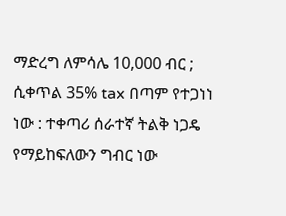ማድረግ ለምሳሌ 10,000 ብር ; ሲቀጥል 35% tax በጣም የተጋነነ ነው : ተቀጣሪ ሰራተኛ ትልቅ ነጋዴ የማይከፍለውን ግብር ነው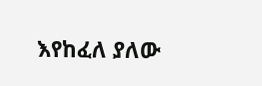እየከፈለ ያለው